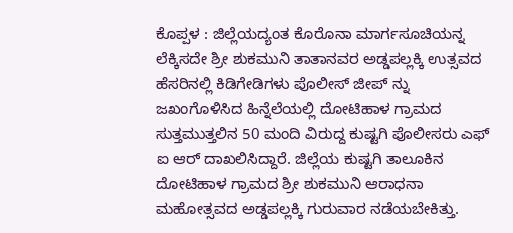ಕೊಪ್ಪಳ : ಜಿಲ್ಲೆಯದ್ಯಂತ ಕೊರೊನಾ ಮಾರ್ಗಸೂಚಿಯನ್ನ ಲೆಕ್ಕಿಸದೇ ಶ್ರೀ ಶುಕಮುನಿ ತಾತಾನವರ ಅಡ್ಡಪಲ್ಲಕ್ಕಿ ಉತ್ಸವದ ಹೆಸರಿನಲ್ಲಿ ಕಿಡಿಗೇಡಿಗಳು ಪೊಲೀಸ್ ಜೀಪ್ ನ್ನು ಜಖಂಗೊಳಿಸಿದ ಹಿನ್ನೆಲೆಯಲ್ಲಿ ದೋಟಿಹಾಳ ಗ್ರಾಮದ ಸುತ್ತಮುತ್ತಲಿನ 50 ಮಂದಿ ವಿರುದ್ದ ಕುಷ್ಟಗಿ ಪೊಲೀಸರು ಎಫ್ ಐ ಆರ್ ದಾಖಲಿಸಿದ್ದಾರೆ. ಜಿಲ್ಲೆಯ ಕುಷ್ಟಗಿ ತಾಲೂಕಿನ ದೋಟಿಹಾಳ ಗ್ರಾಮದ ಶ್ರೀ ಶುಕಮುನಿ ಆರಾಧನಾ ಮಹೋತ್ಸವದ ಅಡ್ಡಪಲ್ಲಕ್ಕಿ ಗುರುವಾರ ನಡೆಯಬೇಕಿತ್ತು.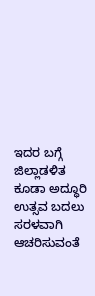ಇದರ ಬಗ್ಗೆ ಜಿಲ್ಲಾಡಳಿತ ಕೂಡಾ ಅದ್ಧೂರಿ ಉತ್ಸವ ಬದಲು ಸರಳವಾಗಿ ಆಚರಿಸುವಂತೆ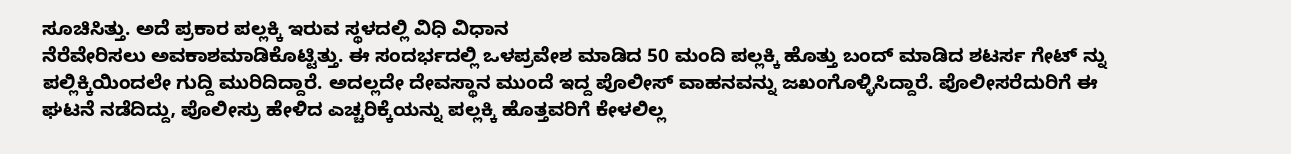ಸೂಚಿಸಿತ್ತು. ಅದೆ ಪ್ರಕಾರ ಪಲ್ಲಕ್ಕಿ ಇರುವ ಸ್ಥಳದಲ್ಲಿ ವಿಧಿ ವಿಧಾನ
ನೆರೆವೇರಿಸಲು ಅವಕಾಶಮಾಡಿಕೊಟ್ಟಿತ್ತು. ಈ ಸಂದರ್ಭದಲ್ಲಿ ಒಳಪ್ರವೇಶ ಮಾಡಿದ 50 ಮಂದಿ ಪಲ್ಲಕ್ಕಿ ಹೊತ್ತು ಬಂದ್ ಮಾಡಿದ ಶಟರ್ಸ ಗೇಟ್ ನ್ನು ಪಲ್ಲಿಕ್ಕಿಯಿಂದಲೇ ಗುದ್ದಿ ಮುರಿದಿದ್ದಾರೆ. ಅದಲ್ಲದೇ ದೇವಸ್ಥಾನ ಮುಂದೆ ಇದ್ದ ಪೊಲೀಸ್ ವಾಹನವನ್ನು ಜಖಂಗೊಳ್ಳಿಸಿದ್ದಾರೆ. ಪೊಲೀಸರೆದುರಿಗೆ ಈ ಘಟನೆ ನಡೆದಿದ್ದು, ಪೊಲೀಸ್ರು ಹೇಳಿದ ಎಚ್ಚರಿಕ್ಕೆಯನ್ನು ಪಲ್ಲಕ್ಕಿ ಹೊತ್ತವರಿಗೆ ಕೇಳಲಿಲ್ಲ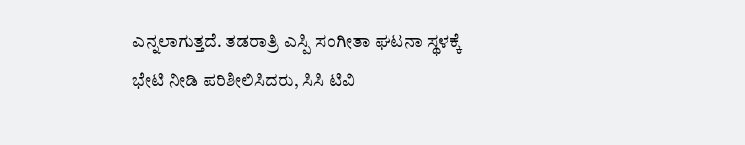ಎನ್ನಲಾಗುತ್ತದೆ. ತಡರಾತ್ರಿ ಎಸ್ಪಿ ಸಂಗೀತಾ ಘಟನಾ ಸ್ಥಳಕ್ಕೆ ಭೇಟಿ ನೀಡಿ ಪರಿಶೀಲಿಸಿದರು, ಸಿಸಿ ಟಿವಿ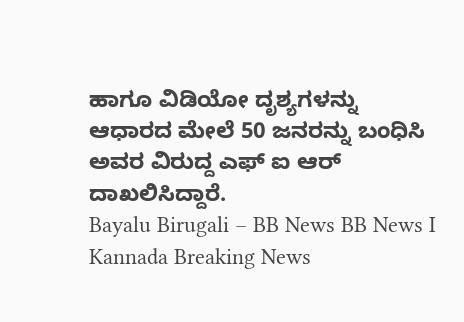ಹಾಗೂ ವಿಡಿಯೋ ದೃಶ್ಯಗಳನ್ನು ಆಧಾರದ ಮೇಲೆ 50 ಜನರನ್ನು ಬಂಧಿಸಿ ಅವರ ವಿರುದ್ದ ಎಫ್ ಐ ಆರ್ ದಾಖಲಿಸಿದ್ದಾರೆ.
Bayalu Birugali – BB News BB News I Kannada Breaking News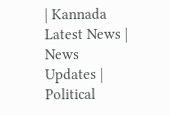| Kannada Latest News | News Updates | Political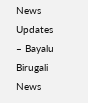News Updates – Bayalu Birugali News